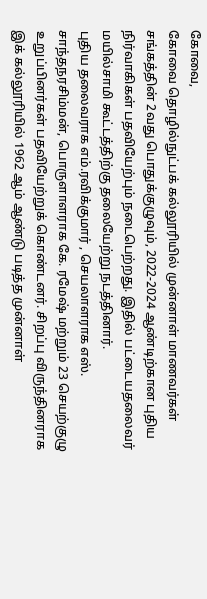கோவை,
கோவை தொழில்நுட்பக் கல்லூரியில் முன்னாள் மாணவர்கள் சங்கத்தின் 2வது பொதுக்குழுவும், 2022-2024 ஆண்டிற்கான புதிய நிர்வாகிகள் பதவியேற்பும் நடைபெற்றது. இதில் பட்டையதலைவர் மயில்சாமி கூட்டத்திற்கு தலையேற்று நடத்தினார்.
புதிய தலைவராக எம்.ரவிக்குமார் , செயலாளராக எஸ். சாந்தநரசிம்மன், பொருளாளராக கே. ரமேஷ் மற்றும் 23 செயற்குழு உறுப்பினர்கள் பதவியேற்றுக் கொண்டனர். சிறப்பு விருந்தினராக இக் கல்லூரியில் 1962 ஆம் ஆண்டு படித்த முன்னாள்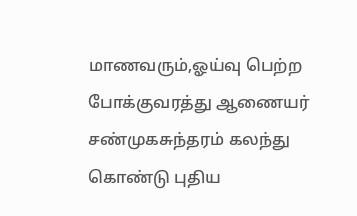மாணவரும்,ஓய்வு பெற்ற போக்குவரத்து ஆணையர் சண்முகசுந்தரம் கலந்து கொண்டு புதிய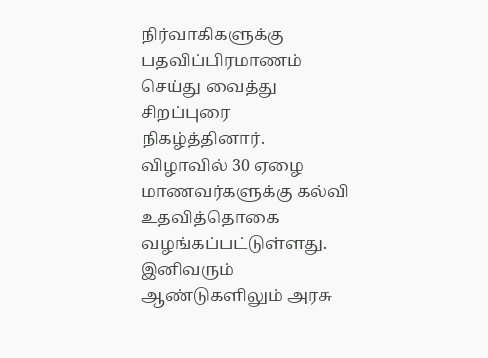நிர்வாகிகளுக்கு பதவிப்பிரமாணம் செய்து வைத்து சிறப்புரை நிகழ்த்தினார்.
விழாவில் 30 ஏழை மாணவர்களுக்கு கல்வி உதவித்தொகை வழங்கப்பட்டுள்ளது. இனிவரும் ஆண்டுகளிலும் அரசு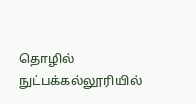தொழில் நுட்பக்கல்லூரியில்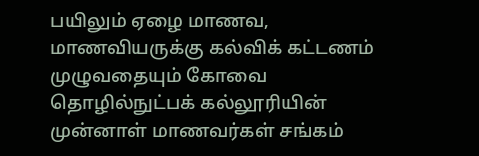பயிலும் ஏழை மாணவ, மாணவியருக்கு கல்விக் கட்டணம் முழுவதையும் கோவை தொழில்நுட்பக் கல்லூரியின் முன்னாள் மாணவர்கள் சங்கம்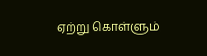ஏற்று கொள்ளும்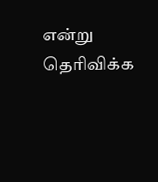என்று தெரிவிக்க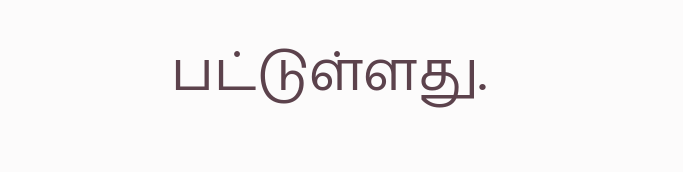பட்டுள்ளது.